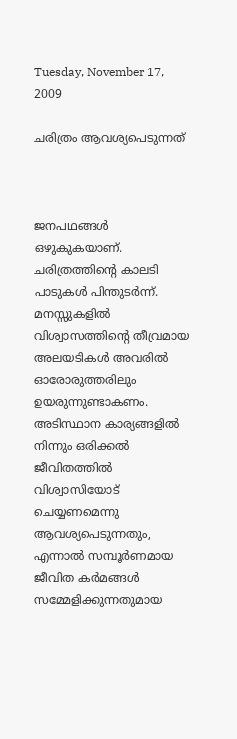Tuesday, November 17, 2009

ചരിത്രം ആവശ്യപെടുന്നത്



ജനപഥങ്ങള്‍ ഒഴുകുകയാണ്.
ചരിത്രത്തിന്റെ കാലടി പാടുകള്‍ പിന്തുടര്‍ന്ന്.
മനസ്സുകളില്‍ വിശ്വാസത്തിന്റെ തീവ്രമായ അലയടികള്‍ അവരില്‍ ഓരോരുത്തരിലും ഉയരുന്നുണ്ടാകണം.
അടിസ്ഥാന കാര്യങ്ങളില്‍ നിന്നും ഒരിക്കല്‍ ജീവിതത്തില്‍ വിശ്വാസിയോട് ചെയ്യണമെന്നു ആവശ്യപെടുന്നതും, എന്നാല്‍ സമ്പൂര്‍ണമായ ജീവിത കര്‍മങ്ങള്‍ സമ്മേളിക്കുന്നതുമായ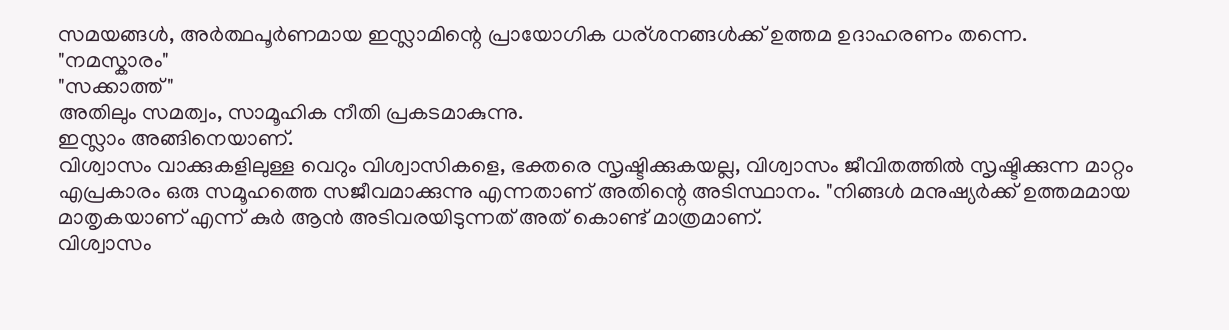സമയങ്ങള്‍, അര്‍ത്ഥപൂര്‍ണമായ ഇസ്ലാമിന്റെ പ്രായോഗിക ധര്ശനങ്ങള്‍ക്ക് ഉത്തമ ഉദാഹരണം തന്നെ.
"നമസ്കാരം"
"സക്കാത്ത്"
അതിലും സമത്വം, സാമൂഹിക നീതി പ്രകടമാകുന്നു.
ഇസ്ലാം അങ്ങിനെയാണ്.
വിശ്വാസം വാക്കുകളിലുള്ള വെറും വിശ്വാസികളെ, ഭക്തരെ സൃഷ്ടിക്കുകയല്ല, വിശ്വാസം ജീവിതത്തില്‍ സൃഷ്ടിക്കുന്ന മാറ്റം എപ്രകാരം ഒരു സമൂഹത്തെ സജീവമാക്കുന്നു എന്നതാണ് അതിന്റെ അടിസ്ഥാനം. "നിങ്ങള്‍ മനുഷ്യര്‍ക്ക്‌ ഉത്തമമായ മാതൃകയാണ് എന്ന് കുര്‍ ആന്‍ അടിവരയിടുന്നത് അത് കൊണ്ട് മാത്രമാണ്.
വിശ്വാസം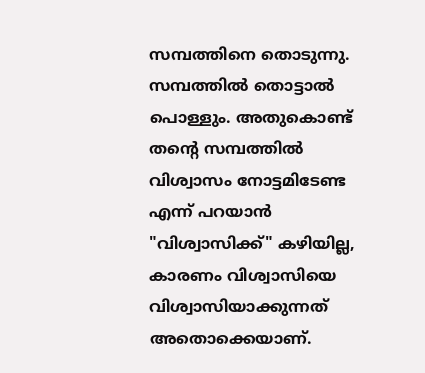സമ്പത്തിനെ തൊടുന്നു. സമ്പത്തില്‍ തൊട്ടാല്‍ പൊള്ളും. അതുകൊണ്ട് തന്റെ സമ്പത്തില്‍ വിശ്വാസം നോട്ടമിടേണ്ട എന്ന് പറയാന്‍ "വിശ്വാസിക്ക്" കഴിയില്ല, കാരണം വിശ്വാസിയെ വിശ്വാസിയാക്കുന്നത് അതൊക്കെയാണ്‌.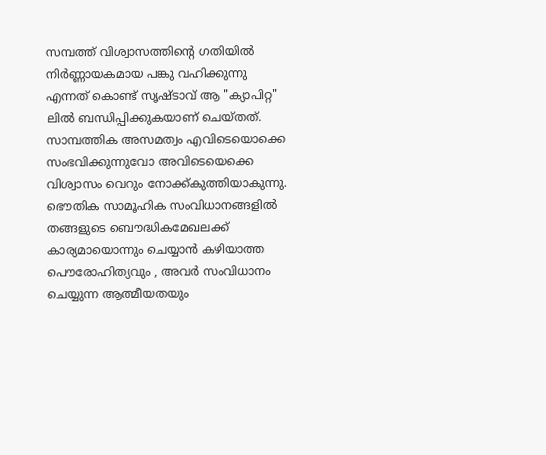സമ്പത്ത് വിശ്വാസത്തിന്റെ ഗതിയില്‍ നിര്‍ണ്ണായകമായ പങ്കു വഹിക്കുന്നു എന്നത് കൊണ്ട് സൃഷ്ടാവ് ആ "ക്യാപിറ്റ" ലില്‍ ബന്ധിപ്പിക്കുകയാണ് ചെയ്തത്. സാമ്പത്തിക അസമത്വം എവിടെയൊക്കെ സംഭവിക്കുന്നുവോ അവിടെയെക്കെ വിശ്വാസം വെറും നോക്ക്കുത്തിയാകുന്നു. ഭൌതിക സാമൂഹിക സംവിധാനങ്ങളില്‍ തങ്ങളുടെ ബൌദ്ധികമേഖലക്ക് കാര്യമായൊന്നും ചെയ്യാന്‍ കഴിയാത്ത
പൌരോഹിത്യവും , അവര്‍ സംവിധാനം ചെയ്യുന്ന ആത്മീയതയും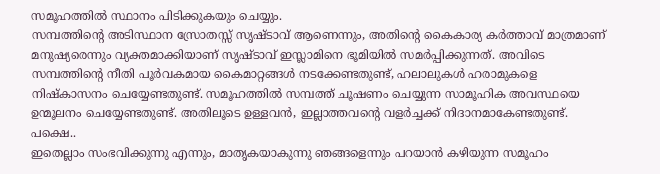സമൂഹത്തില്‍ സ്ഥാനം പിടിക്കുകയും ചെയ്യും.
സമ്പത്തിന്റെ അടിസ്ഥാന സ്രോതസ്സ് സൃഷ്ടാവ് ആണെന്നും, അതിന്റെ കൈകാര്യ കര്‍ത്താവ്‌ മാത്രമാണ് മനുഷ്യരെന്നും വ്യക്തമാക്കിയാണ് സൃഷ്ടാവ് ഇസ്ലാമിനെ ഭൂമിയില്‍ സമര്‍പ്പിക്കുന്നത്. അവിടെ സമ്പത്തിന്റെ നീതി പൂര്‍വകമായ കൈമാറ്റങ്ങള്‍ നടക്കേണ്ടതുണ്ട്, ഹലാലുകള്‍ ഹരാമുകളെ നിഷ്കാസനം ചെയ്യേണ്ടതുണ്ട്. സമൂഹത്തില്‍ സമ്പത്ത് ചൂഷണം ചെയ്യുന്ന സാമൂഹിക അവസ്ഥയെ ഉന്മൂലനം ചെയ്യേണ്ടതുണ്ട്. അതിലൂടെ ഉള്ളവന്‍, ഇല്ലാത്തവന്റെ വളര്‍ച്ചക്ക് നിദാനമാകേണ്ടതുണ്ട്. പക്ഷെ..
ഇതെല്ലാം സംഭവിക്കുന്നു എന്നും, മാതൃകയാകുന്നു ഞങ്ങളെന്നും പറയാന്‍ കഴിയുന്ന സമൂഹം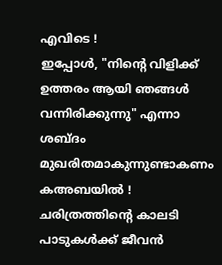എവിടെ !
ഇപ്പോള്‍, "നിന്റെ വിളിക്ക് ഉത്തരം ആയി ഞങ്ങള്‍ വന്നിരിക്കുന്നു" എന്നാ ശബ്ദം മുഖരിതമാകുന്നുണ്ടാകണം കഅബയില്‍ !
ചരിത്രത്തിന്റെ കാലടി പാടുകള്‍ക്ക് ജീവന്‍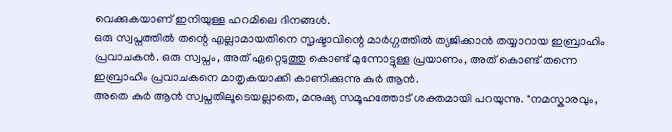വെക്കുകയാണ് ഇനിയുള്ള ഹറമിലെ ദിനങ്ങള്‍.
ഒരു സ്വപ്നത്തില്‍ തന്റെ എല്ലാമായതിനെ സൃഷ്ടാവിന്റെ മാര്‍ഗ്ഗത്തില്‍ ത്യജിക്കാന്‍ തയ്യാറായ ഇബ്രാഹിം പ്രവാചകന്‍. ഒരു സ്വപ്നം, അത് ഏറ്റെടുത്തു കൊണ്ട് മുന്നോട്ടുള്ള പ്രയാണം, അത് കൊണ്ട് തന്നെ ഇബ്രാഹിം പ്രവാചകനെ മാതൃകയാക്കി കാണിക്കുന്നു കുര്‍ ആന്‍.
അതെ കുര്‍ ആന്‍ സ്വപ്നതിലൂടെയല്ലാതെ, മനുഷ്യ സമൂഹത്തോട് ശക്തമായി പറയുന്നു. "നമസ്കാരവും,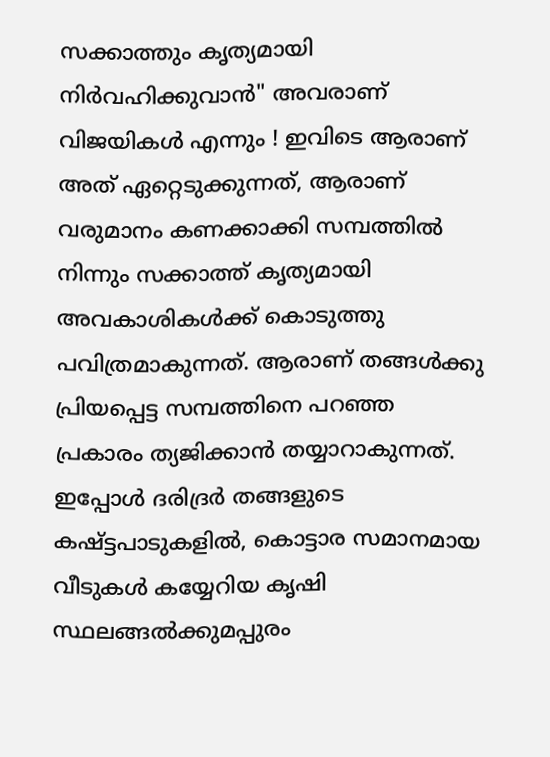സക്കാത്തും കൃത്യമായി നിര്‍വഹിക്കുവാന്‍" അവരാണ് വിജയികള്‍ എന്നും ! ഇവിടെ ആരാണ് അത് ഏറ്റെടുക്കുന്നത്, ആരാണ് വരുമാനം കണക്കാക്കി സമ്പത്തില്‍ നിന്നും സക്കാത്ത് കൃത്യമായി അവകാശികള്‍ക്ക് കൊടുത്തു പവിത്രമാകുന്നത്. ആരാണ് തങ്ങള്‍ക്കു പ്രിയപ്പെട്ട സമ്പത്തിനെ പറഞ്ഞ പ്രകാരം ത്യജിക്കാന്‍ തയ്യാറാകുന്നത്.
ഇപ്പോള്‍ ദരിദ്രര്‍ തങ്ങളുടെ കഷ്ട്ടപാടുകളില്‍, കൊട്ടാര സമാനമായ വീടുകള്‍ കയ്യേറിയ കൃഷി സ്ഥലങ്ങല്‍ക്കുമപ്പുരം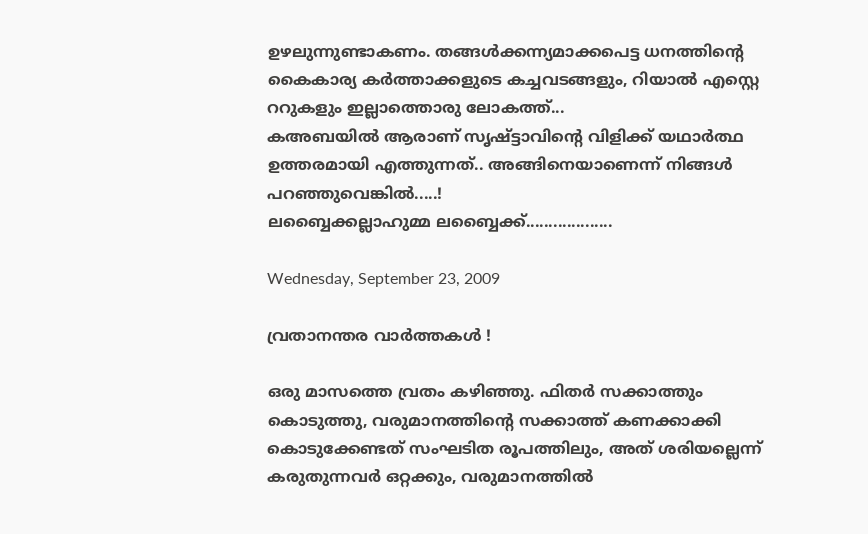ഉഴലുന്നുണ്ടാകണം. തങ്ങള്‍ക്കന്ന്യമാക്കപെട്ട ധനത്തിന്റെ കൈകാര്യ കര്‍ത്താക്കളുടെ കച്ചവടങ്ങളും, റിയാല്‍ എസ്റ്റെ ററുകളും ഇല്ലാത്തൊരു ലോകത്ത്...
കഅബയില്‍ ആരാണ് സൃഷ്ട്ടാവിന്റെ വിളിക്ക് യഥാര്‍ത്ഥ ഉത്തരമായി എത്തുന്നത്‌.. അങ്ങിനെയാണെന്ന് നിങ്ങള്‍ പറഞ്ഞുവെങ്കില്‍.....!
ലബ്ബൈക്കല്ലാഹുമ്മ ലബ്ബൈക്ക്...................

Wednesday, September 23, 2009

വ്രതാനന്തര വാര്‍ത്തകള്‍ !

ഒരു മാസത്തെ വ്രതം കഴിഞ്ഞു. ഫിതര്‍ സക്കാത്തും കൊടുത്തു, വരുമാനത്തിന്റെ സക്കാത്ത് കണക്കാക്കി കൊടുക്കേണ്ടത് സംഘടിത രൂപത്തിലും, അത് ശരിയല്ലെന്ന് കരുതുന്നവര്‍ ഒറ്റക്കും, വരുമാനത്തില്‍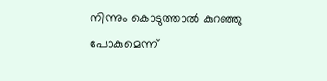നിന്നും കൊടുത്താല്‍ കുറഞ്ഞു പോകുമെന്ന്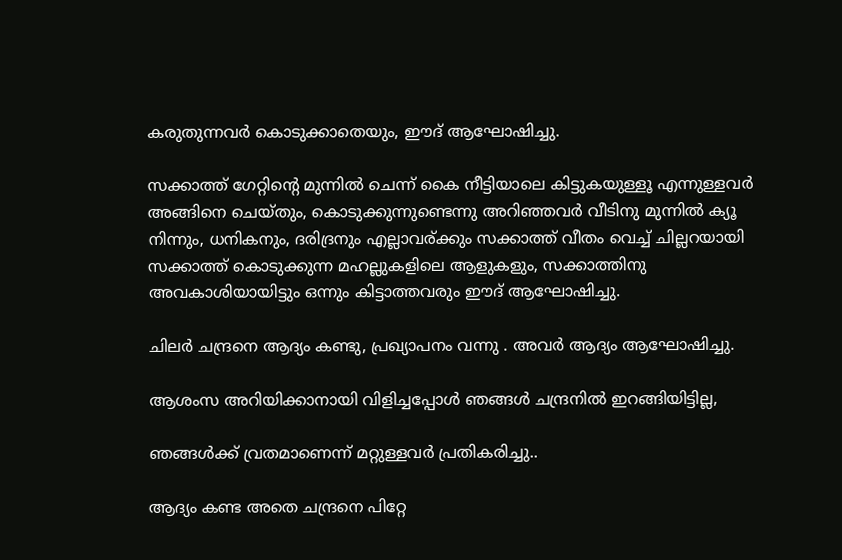കരുതുന്നവര്‍ കൊടുക്കാതെയും, ഈദ്‌ ആഘോഷിച്ചു.

സക്കാത്ത് ഗേറ്റിന്റെ മുന്നില്‍ ചെന്ന് കൈ നീട്ടിയാലെ കിട്ടുകയുള്ളൂ എന്നുള്ളവര്‍ അങ്ങിനെ ചെയ്തും, കൊടുക്കുന്നുണ്ടെന്നു അറിഞ്ഞവര്‍ വീടിനു മുന്നില്‍ ക്യൂ നിന്നും, ധനികനും, ദരിദ്രനും എല്ലാവര്ക്കും സക്കാത്ത് വീതം വെച്ച് ചില്ലറയായി സക്കാത്ത് കൊടുക്കുന്ന മഹല്ലുകളിലെ ആളുകളും, സക്കാത്തിനു അവകാശിയായിട്ടും ഒന്നും കിട്ടാത്തവരും ഈദ്‌ ആഘോഷിച്ചു.

ചിലര്‍ ചന്ദ്രനെ ആദ്യം കണ്ടു, പ്രഖ്യാപനം വന്നു . അവര്‍ ആദ്യം ആഘോഷിച്ചു.

ആശംസ അറിയിക്കാനായി വിളിച്ചപ്പോള്‍ ഞങ്ങള്‍ ചന്ദ്രനില്‍ ഇറങ്ങിയിട്ടില്ല,

ഞങ്ങള്‍ക്ക് വ്രതമാണെന്ന് മറ്റുള്ളവര്‍ പ്രതികരിച്ചു..

ആദ്യം കണ്ട അതെ ചന്ദ്രനെ പിറ്റേ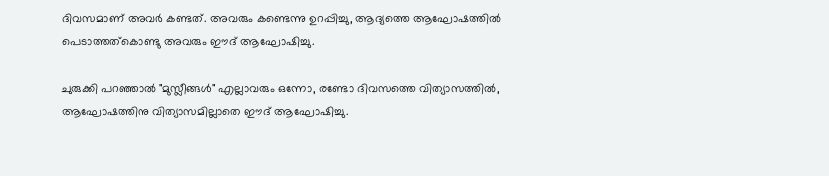ദിവസമാണ്‌ അവര്‍ കണ്ടത്. അവരും കണ്ടെന്നു ഉറപ്പിച്ചു, ആദ്യത്തെ ആഘോഷത്തില്‍ പെടാത്തത്കൊണ്ടു അവരും ഈദ്‌ ആഘോഷിച്ചു.

ചുരുക്കി പറഞ്ഞാല്‍ "മുസ്ലീങ്ങള്‍" എല്ലാവരും ഒന്നോ, രണ്ടോ ദിവസത്തെ വിത്യാസത്തില്‍, ആഘോഷത്തിനു വിത്യാസമില്ലാതെ ഈദ്‌ ആഘോഷിച്ചു.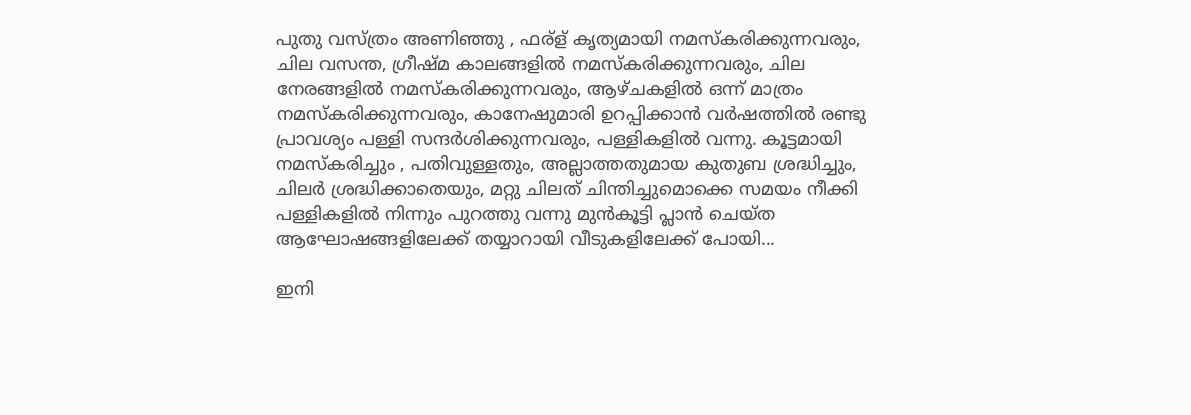പുതു വസ്ത്രം അണിഞ്ഞു , ഫര്ള് കൃത്യമായി നമസ്കരിക്കുന്നവരും, ചില വസന്ത, ഗ്രീഷ്മ കാലങ്ങളില്‍ നമസ്കരിക്കുന്നവരും, ചില നേരങ്ങളില്‍ നമസ്കരിക്കുന്നവരും, ആഴ്ചകളില്‍ ഒന്ന് മാത്രം നമസ്കരിക്കുന്നവരും, കാനേഷുമാരി ഉറപ്പിക്കാന്‍ വര്‍ഷത്തില്‍ രണ്ടു പ്രാവശ്യം പള്ളി സന്ദര്‍ശിക്കുന്നവരും, പള്ളികളില്‍ വന്നു. കൂട്ടമായി നമസ്കരിച്ചും , പതിവുള്ളതും, അല്ലാത്തതുമായ കുതുബ ശ്രദ്ധിച്ചും, ചിലര്‍ ശ്രദ്ധിക്കാതെയും, മറ്റു ചിലത് ചിന്തിച്ചുമൊക്കെ സമയം നീക്കി പള്ളികളില്‍ നിന്നും പുറത്തു വന്നു മുന്‍കൂട്ടി പ്ലാന്‍ ചെയ്ത ആഘോഷങ്ങളിലേക്ക് തയ്യാറായി വീടുകളിലേക്ക് പോയി...

ഇനി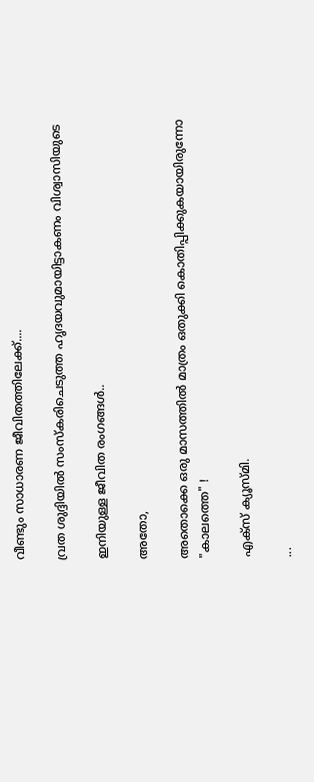വീണ്ടും സാധാരണ ജീവിതത്തിലേക്ക്....

വ്രത ശുദ്ദിയില്‍ സംസ്കരിചെടുത്ത ഹൃദയവുമായിട്ടാകണം വിശ്വാസിയുടെ

ഇനിയുള്ള ജീവിത രംഗങ്ങള്‍..

അതോ,

അതൊക്കെ ഒരു മാസത്തില്‍ മാത്രം ഒതുക്കി കൊതിപ്പിക്കുകയായിരുന്നോ "കാലത്തെ" !

എക്സ്‌ ക്യൂസ്മി.

...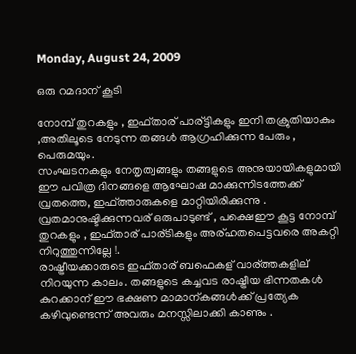Monday, August 24, 2009

ഒരു റമദാന് കൂടി

നോമ്പ് തുറകളും , ഇഫ്താര് പാര്ട്ടികളും ഇനി തക്രുതിയാകും ,അതിലൂടെ നേടുന്ന തങ്ങള്‍ ആഗ്രഹിക്കുന്ന പേരും , പെരുമയും.
സംഘടനകളും നേതൃത്വങ്ങളും തങ്ങളുടെ അനുയായികളുമായി ഈ പവിത്ര ദിനങ്ങളെ ആഘോഷ മാക്കുന്നിടത്തേക്ക് വ്രതത്തെ, ഇഫ്ത്താരുകളെ മാറ്റിയിരിക്കുന്നു .
വ്രതമാനുഷ്ടിക്കുന്നവര് ഒരുപാടുണ്ട് , പക്ഷെഈ കൂട്ട നോമ്പ് തുറകളും , ഇഫ്താര് പാര്ടികളും അര്ഹതപെട്ടവരെ അകറ്റി നിറുത്തുന്നില്ലേ !.
രാഷ്ട്രീയക്കാരുടെ ഇഫ്താര് ബഫെകള് വാര്ത്തകളില് നിറയുന്ന കാലം. തങ്ങളുടെ കച്ചവട രാഷ്ട്രീയ ഭിന്നതകള്‍ കുറക്കാന് ഈ ഭക്ഷണ മാമാന്കങ്ങള്‍ക്ക് പ്രത്യേക കഴിവുണ്ടെന്ന് അവരും മനസ്സിലാക്കി കാണും .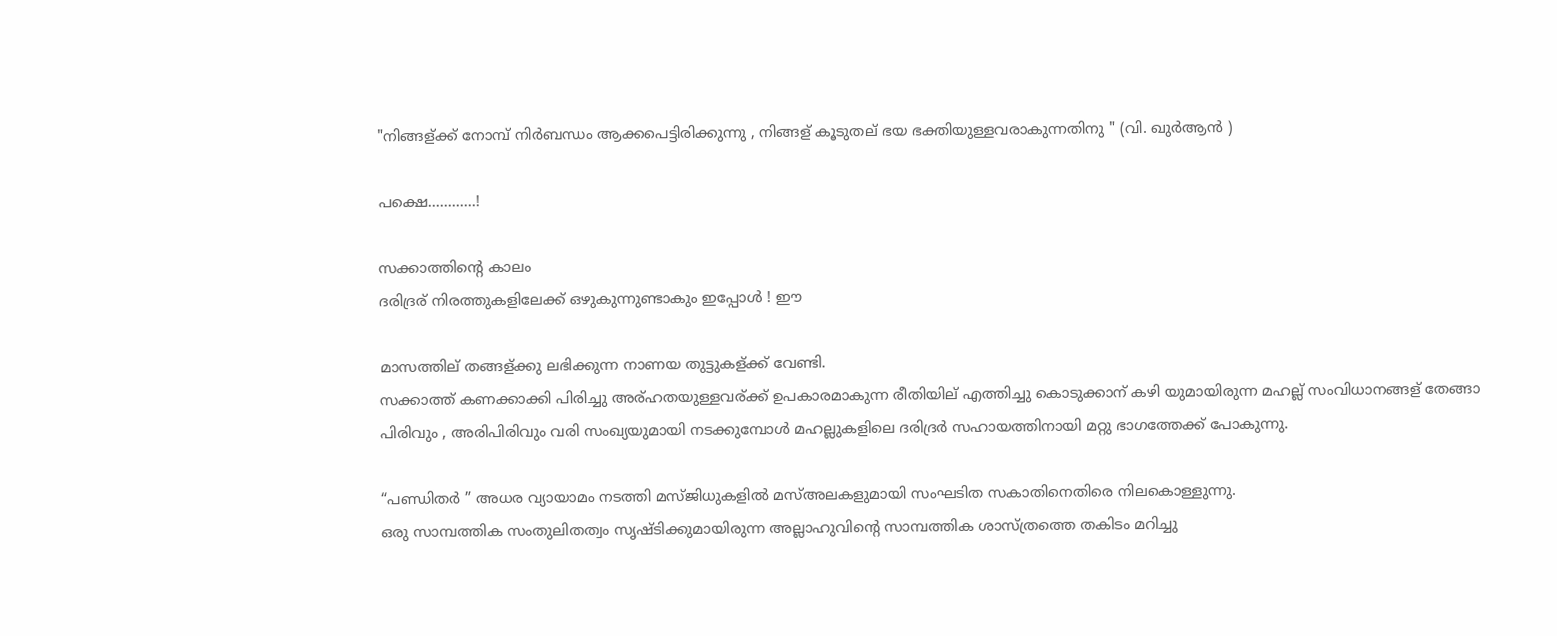"നിങ്ങള്ക്ക് നോമ്പ് നിര്‍ബന്ധം ആക്കപെട്ടിരിക്കുന്നു , നിങ്ങള് കൂടുതല് ഭയ ഭക്തിയുള്ളവരാകുന്നതിനു " (വി. ഖുര്‍ആന്‍ )

പക്ഷെ............!

സക്കാത്തിന്റെ കാലം
ദരിദ്രര് നിരത്തുകളിലേക്ക് ഒഴുകുന്നുണ്ടാകും ഇപ്പോള്‍ ! ഈ

മാസത്തില് തങ്ങള്ക്കു ലഭിക്കുന്ന നാണയ തുട്ടുകള്ക്ക് വേണ്ടി.
സക്കാത്ത്‌ കണക്കാക്കി പിരിച്ചു അര്ഹതയുള്ളവര്ക്ക് ഉപകാരമാകുന്ന രീതിയില് എത്തിച്ചു കൊടുക്കാന് കഴി യുമായിരുന്ന മഹല്ല് സംവിധാനങ്ങള് തേങ്ങാ പിരിവും , അരിപിരിവും വരി സംഖ്യയുമായി നടക്കുമ്പോള്‍ മഹല്ലുകളിലെ ദരിദ്രര്‍ സഹായത്തിനായി മറ്റു ഭാഗത്തേക്ക്‌ പോകുന്നു.

“പണ്ഡിതര്‍ ” അധര വ്യായാമം നടത്തി മസ്ജിധുകളില്‍ മസ്അലകളുമായി സംഘടിത സകാതിനെതിരെ നിലകൊള്ളുന്നു.
ഒരു സാമ്പത്തിക സംതുലിതത്വം സൃഷ്ടിക്കുമായിരുന്ന അല്ലാഹുവിന്റെ സാമ്പത്തിക ശാസ്ത്രത്തെ തകിടം മറിച്ചു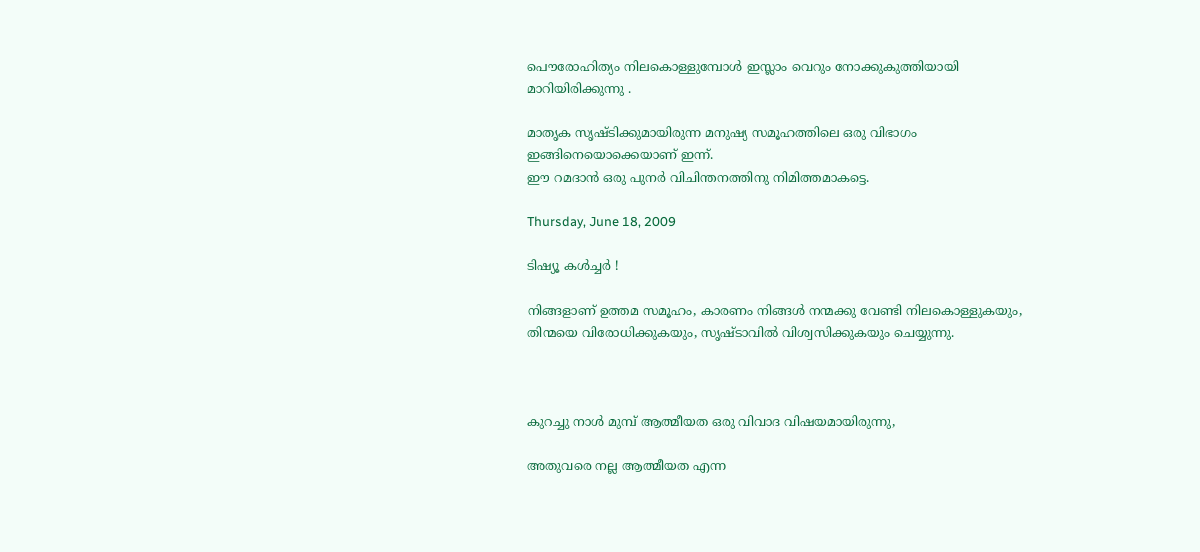പൌരോഹിത്യം നിലകൊള്ളുമ്പോള്‍ ഇസ്ലാം വെറും നോക്കുകുത്തിയായി മാറിയിരിക്കുന്നു .

മാതൃക സൃഷ്ടിക്കുമായിരുന്ന മനുഷ്യ സമൂഹത്തിലെ ഒരു വിഭാഗം ഇങ്ങിനെയൊക്കെയാണ് ഇന്ന്.
ഈ റമദാന്‍ ഒരു പുനര്‍ വിചിന്തനത്തിനു നിമിത്തമാകട്ടെ.

Thursday, June 18, 2009

ടിഷ്യൂ കള്‍ച്ചര്‍ !

നിങ്ങളാണ് ഉത്തമ സമൂഹം, കാരണം നിങ്ങള്‍ നന്മക്കു വേണ്ടി നിലകൊള്ളുകയും, തിന്മയെ വിരോധിക്കുകയും, സൃഷ്ടാവില്‍ വിശ്വസിക്കുകയും ചെയ്യുന്നു.



കുറച്ചു നാള്‍ മുമ്പ് ആത്മീയത ഒരു വിവാദ വിഷയമായിരുന്നു,

അതുവരെ നല്ല ആത്മീയത എന്ന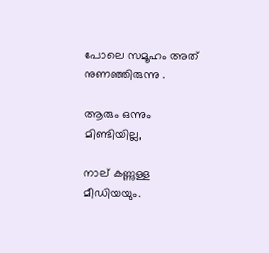പോലെ സമൂഹം അത് നുണഞ്ഞിരുന്നു .

ആരും ഒന്നും മിണ്ടിയില്ല,

നാല് കണ്ണുള്ള മീഡിയയും.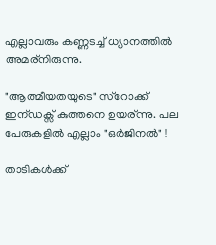എല്ലാവരും കണ്ണടച്ച് ധ്യാനത്തില്‍ അമര്നിരുന്നു.

"ആത്മീയതയുടെ" സ്റോക്ക് ഇന്ഡക്സ് കുത്തനെ ഉയര്ന്നു. പല പേരുകളില്‍ എല്ലാം "ഒര്‍ജിനല്‍" !

താടികള്‍ക്ക്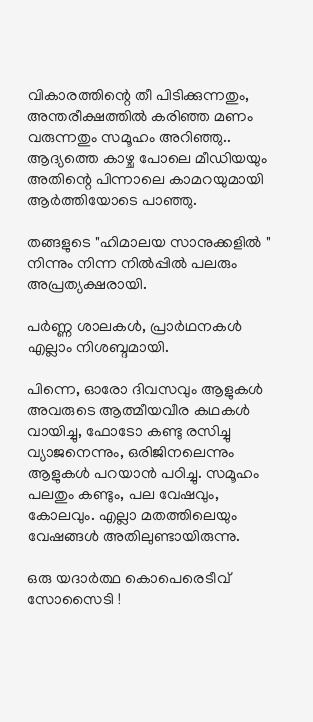വികാരത്തിന്റെ തീ പിടിക്കുന്നതും, അന്തരീക്ഷത്തില്‍ കരിഞ്ഞ മണം വരുന്നതും സമൂഹം അറിഞ്ഞു.. ആദ്യത്തെ കാഴ്ച പോലെ മീഡിയയും അതിന്റെ പിന്നാലെ കാമറയുമായി ആര്‍ത്തിയോടെ പാഞ്ഞു.

തങ്ങളുടെ "ഹിമാലയ സാനുക്കളില്‍ " നിന്നും നിന്ന നില്‍പ്പില്‍ പലരും അപ്രത്യക്ഷരായി.

പര്‍ണ്ണ ശാലകള്‍, പ്രാര്‍ഥനകള്‍ എല്ലാം നിശബ്ദമായി.

പിന്നെ, ഓരോ ദിവസവും ആളുകള്‍ അവരുടെ ആത്മീയവീര കഥകള്‍ വായിച്ചു, ഫോടോ കണ്ടു രസിച്ചു വ്യാജനെന്നും, ഒരിജിനലെന്നും ആളുകള്‍ പറയാന്‍ പഠിച്ചു. സമൂഹം പലതും കണ്ടും, പല വേഷവും, കോലവും. എല്ലാ മതത്തിലെയും വേഷങ്ങള്‍ അതിലുണ്ടായിരുന്നു.

ഒരു യദാര്‍ത്ഥ കൊപെരെടീവ് സോസൈടി !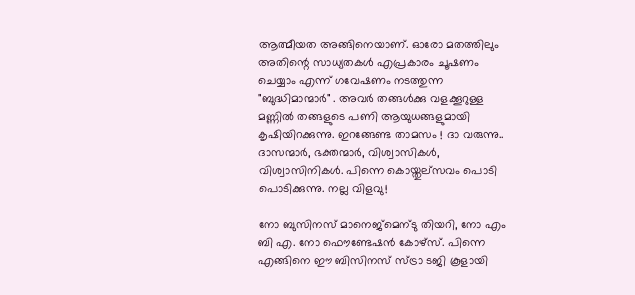ആത്മീയത അങ്ങിനെയാണ്. ഓരോ മതത്തിലും അതിന്റെ സാധ്യതകള്‍ എപ്രകാരം ചൂഷണം ചെയ്യാം എന്ന് ഗവേഷണം നടത്തുന്ന "ബുദ്ധിമാന്മാര്‍" . അവര്‍ തങ്ങള്‍ക്കു വളക്കൂറുള്ള മണ്ണില്‍ തങ്ങളുടെ പണി ആയുധങ്ങളുമായി കൃഷിയിറക്കുന്നു. ഇറങ്ങേണ്ട താമസം ! ദാ വരുന്നു.. ദാസന്മാര്‍, ഭക്തന്മാര്‍, വിശ്വാസികള്‍, വിശ്വാസിനികള്‍. പിന്നെ കൊയ്തുല്സവം പൊടി പൊടിക്കുന്നു. നല്ല വിളവു!

നോ ബുസിനസ് മാനെജ്മെന്ടു തിയറി, നോ എം ബി എ. നോ ഫൌണ്ടേഷന്‍ കോഴ്സ്. പിന്നെ എങ്ങിനെ ഈ ബിസിനസ്‌ സ്ട്രാ ടജി കൂളായി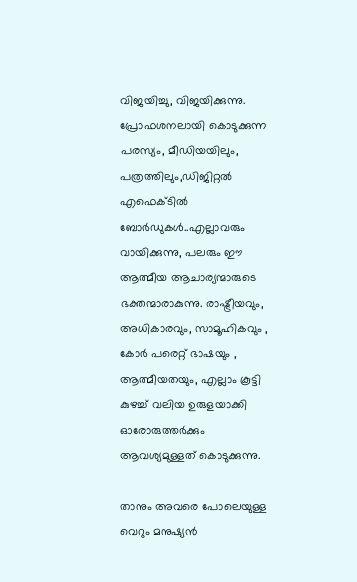വിജയിച്ചു, വിജയിക്കുന്നു. പ്രോഫശനലായി കൊടുക്കുന്ന പരസ്യം, മീഡിയയിലും, പത്രത്തിലും,ഡിജിറ്റല്‍ എഫെക്ടില്‍ ബോര്‍ഡുകള്‍..എല്ലാവരും വായിക്കുന്നു, പലരും ഈ ആത്മീയ ആചാര്യന്മാരുടെ ഭക്തന്മാരാകുന്നു. രാഷ്ട്രീയവും, അധികാരവും, സാമൂഹികവും , കോര്‍ പരെറ്റ്‌ ഭാഷയും , ആത്മീയതയും, എല്ലാം കൂട്ടി കുഴച്ച് വലിയ ഉരുളയാക്കി ഓരോരുത്തര്‍ക്കും ആവശ്യമുള്ളത് കൊടുക്കുന്നു.

താനും അവരെ പോലെയുള്ള വെറും മനുഷ്യന്‍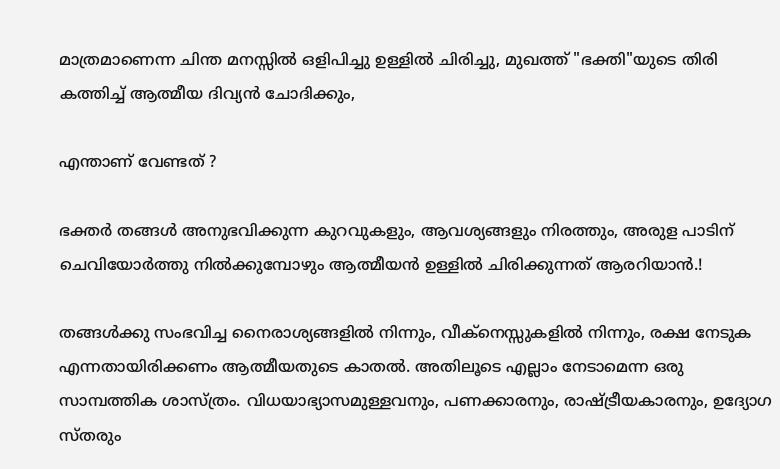മാത്രമാണെന്ന ചിന്ത മനസ്സില്‍ ഒളിപിച്ചു ഉള്ളില്‍ ചിരിച്ചു, മുഖത്ത് "ഭക്തി"യുടെ തിരി കത്തിച്ച് ആത്മീയ ദിവ്യന്‍ ചോദിക്കും,

എന്താണ് വേണ്ടത് ?

ഭക്തര്‍ തങ്ങള്‍ അനുഭവിക്കുന്ന കുറവുകളും, ആവശ്യങ്ങളും നിരത്തും, അരുള പാടിന് ചെവിയോര്‍ത്തു നില്‍ക്കുമ്പോഴും ആത്മീയന്‍ ഉള്ളില്‍ ചിരിക്കുന്നത് ആരറിയാന്‍.!

തങ്ങള്‍ക്കു സംഭവിച്ച നൈരാശ്യങ്ങളില്‍ നിന്നും, വീക്നെസ്സുകളില്‍ നിന്നും, രക്ഷ നേടുക എന്നതായിരിക്കണം ആത്മീയതുടെ കാതല്‍. അതിലൂടെ എല്ലാം നേടാമെന്ന ഒരു സാമ്പത്തിക ശാസ്ത്രം. വിധയാഭ്യാസമുള്ളവനും, പണക്കാരനും, രാഷ്ട്രീയകാരനും, ഉദ്യോഗ സ്തരും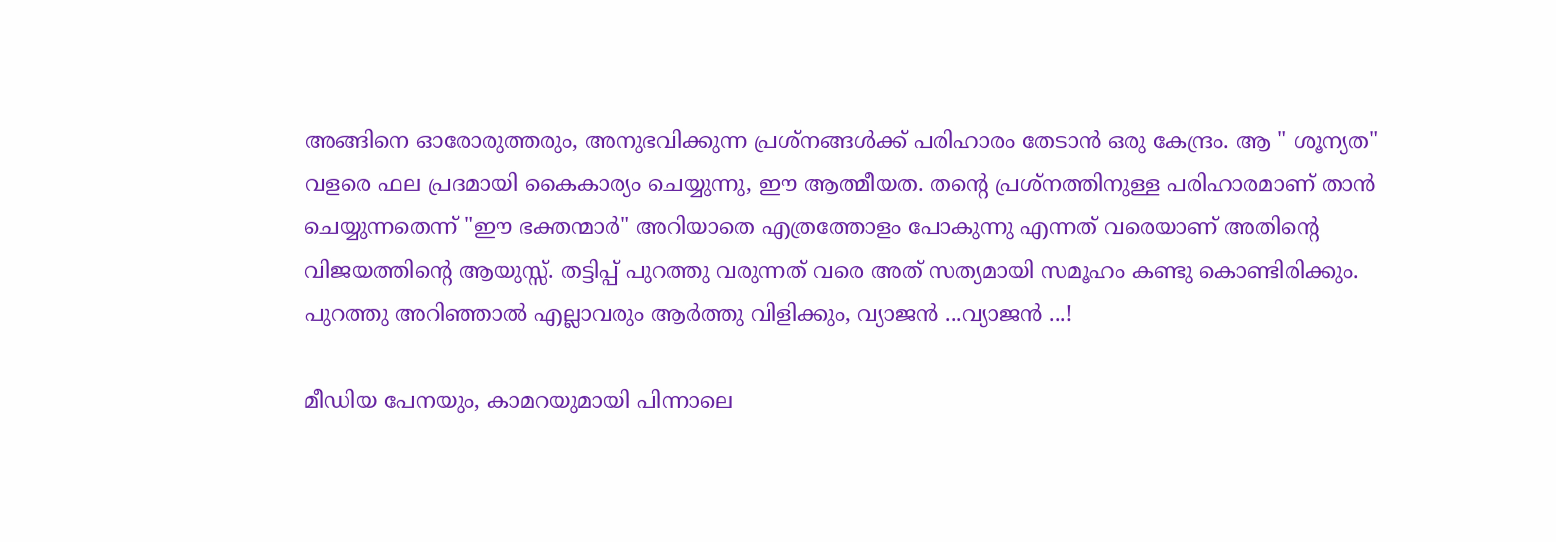അങ്ങിനെ ഓരോരുത്തരും, അനുഭവിക്കുന്ന പ്രശ്നങ്ങള്‍ക്ക് പരിഹാരം തേടാന്‍ ഒരു കേന്ദ്രം. ആ " ശൂന്യത" വളരെ ഫല പ്രദമായി കൈകാര്യം ചെയ്യുന്നു, ഈ ആത്മീയത. തന്റെ പ്രശ്നത്തിനുള്ള പരിഹാരമാണ് താന്‍ ചെയ്യുന്നതെന്ന് "ഈ ഭക്തന്മാര്‍" അറിയാതെ എത്രത്തോളം പോകുന്നു എന്നത് വരെയാണ് അതിന്റെ വിജയത്തിന്റെ ആയുസ്സ്‌. തട്ടിപ്പ് പുറത്തു വരുന്നത് വരെ അത് സത്യമായി സമൂഹം കണ്ടു കൊണ്ടിരിക്കും. പുറത്തു അറിഞ്ഞാല്‍ എല്ലാവരും ആര്‍ത്തു വിളിക്കും, വ്യാജന്‍ ...വ്യാജന്‍ ...!

മീഡിയ പേനയും, കാമറയുമായി പിന്നാലെ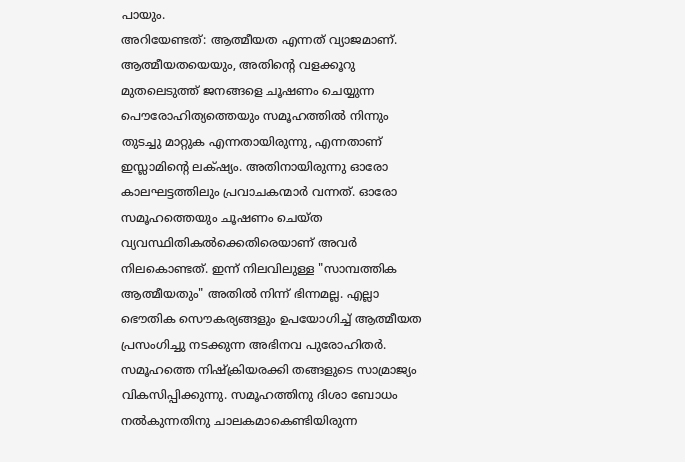പായും.
അറിയേണ്ടത്: ആത്മീയത എന്നത് വ്യാജമാണ്. ആത്മീയതയെയും, അതിന്റെ വളക്കൂറു മുതലെടുത്ത്‌ ജനങ്ങളെ ചൂഷണം ചെയ്യുന്ന പൌരോഹിത്യത്തെയും സമൂഹത്തില്‍ നിന്നും തുടച്ചു മാറ്റുക എന്നതായിരുന്നു, എന്നതാണ് ഇസ്ലാമിന്റെ ലക്‌ഷ്യം. അതിനായിരുന്നു ഓരോ കാലഘട്ടത്തിലും പ്രവാചകന്മാര്‍ വന്നത്. ഓരോ സമൂഹത്തെയും ചൂഷണം ചെയ്ത വ്യവസ്ഥിതികല്‍ക്കെതിരെയാണ് അവര്‍ നിലകൊണ്ടത്. ഇന്ന് നിലവിലുള്ള "സാമ്പത്തിക ആത്മീയതും" അതില്‍ നിന്ന് ഭിന്നമല്ല. എല്ലാ ഭൌതിക സൌകര്യങ്ങളും ഉപയോഗിച്ച് ആത്മീയത പ്രസംഗിച്ചു നടക്കുന്ന അഭിനവ പുരോഹിതര്‍. സമൂഹത്തെ നിഷ്ക്രിയരക്കി തങ്ങളുടെ സാമ്രാജ്യം വികസിപ്പിക്കുന്നു. സമൂഹത്തിനു ദിശാ ബോധം നല്‍കുന്നതിനു ചാലകമാകെണ്ടിയിരുന്ന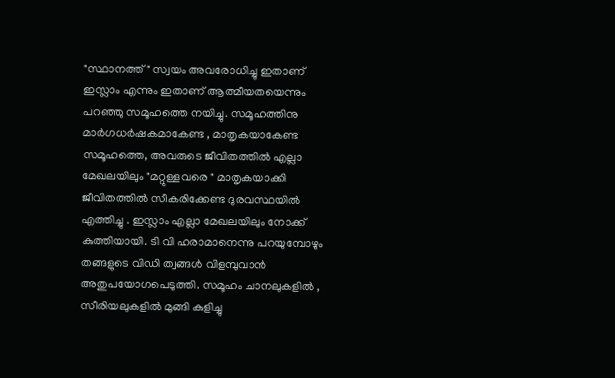"സ്ഥാനത്ത്" സ്വയം അവരോധിച്ചു ഇതാണ് ഇസ്ലാം എന്നും ഇതാണ് ആത്മീയതയെന്നും പറഞ്ഞു സമൂഹത്തെ നയിച്ചു. സമൂഹത്തിനു മാര്‍ഗധര്‍ഷകമാകേണ്ട , മാതൃകയാകേണ്ട സമൂഹത്തെ, അവരുടെ ജീവിതത്തില്‍ എല്ലാ മേഖലയിലും "മറ്റുള്ളവരെ " മാതൃകയാക്കി ജീവിതത്തില്‍ സീകരിക്കേണ്ട ദുരവസ്ഥയില്‍ എത്തിച്ചു . ഇസ്ലാം എല്ലാ മേഖലയിലും നോക്ക് കുത്തിയായി. ടി വി ഹരാമാനെന്നു പറയുമ്പോഴും തങ്ങളുടെ വിഡി ത്വങ്ങള്‍ വിളമ്പുവാന്‍ അതുപയോഗപെടുത്തി. സമൂഹം ചാനലുകളില്‍ , സീരിയലുകളില്‍ മുങ്ങി കുളിച്ചു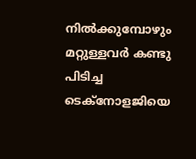നില്‍ക്കുമ്പോഴും മറ്റുള്ളവര്‍ കണ്ടു പിടിച്ച ടെക്നോളജിയെ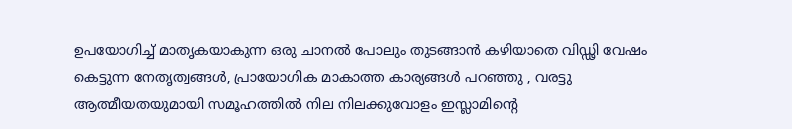ഉപയോഗിച്ച് മാതൃകയാകുന്ന ഒരു ചാനല്‍ പോലും തുടങ്ങാന്‍ കഴിയാതെ വിഡ്ഢി വേഷം കെട്ടുന്ന നേതൃത്വങ്ങള്‍, പ്രായോഗിക മാകാത്ത കാര്യങ്ങള്‍ പറഞ്ഞു , വരട്ടു ആത്മീയതയുമായി സമൂഹത്തില്‍ നില നിലക്കുവോളം ഇസ്ലാമിന്റെ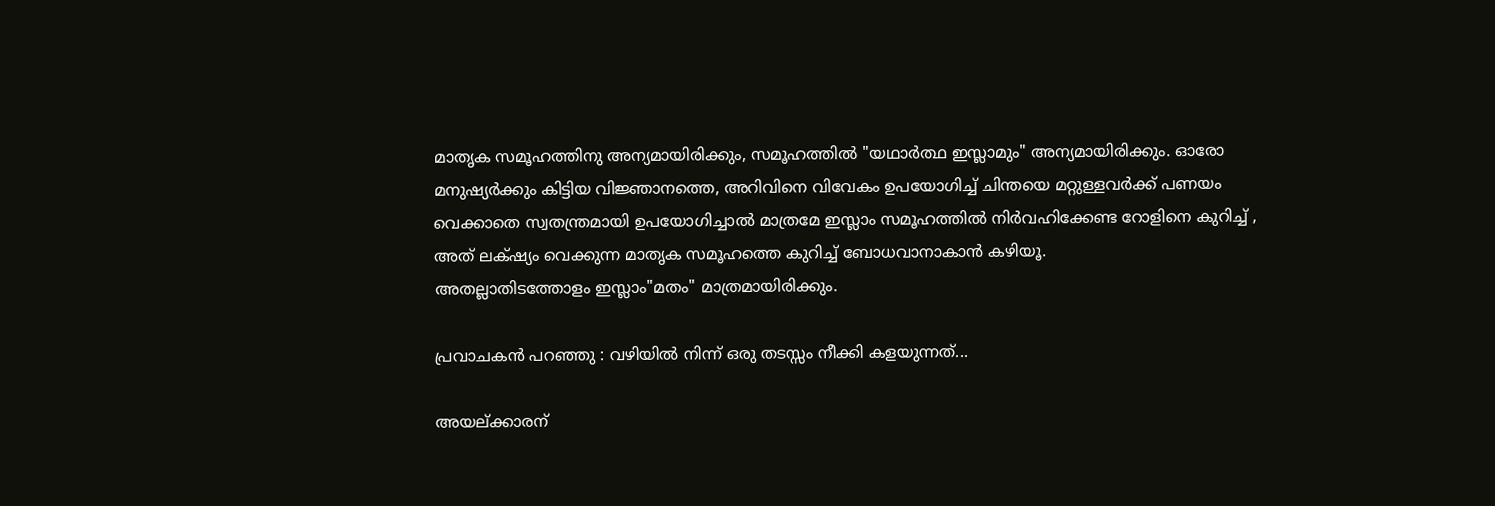മാതൃക സമൂഹത്തിനു അന്യമായിരിക്കും, സമൂഹത്തില്‍ "യഥാര്‍ത്ഥ ഇസ്ലാമും" അന്യമായിരിക്കും. ഓരോ മനുഷ്യര്‍ക്കും കിട്ടിയ വിജ്ഞാനത്തെ, അറിവിനെ വിവേകം ഉപയോഗിച്ച് ചിന്തയെ മറ്റുള്ളവര്‍ക്ക് പണയം വെക്കാതെ സ്വതന്ത്രമായി ഉപയോഗിച്ചാല്‍ മാത്രമേ ഇസ്ലാം സമൂഹത്തില്‍ നിര്‍വഹിക്കേണ്ട റോളിനെ കുറിച്ച് , അത് ലക്‌ഷ്യം വെക്കുന്ന മാതൃക സമൂഹത്തെ കുറിച്ച് ബോധവാനാകാന്‍ കഴിയൂ.
അതല്ലാതിടത്തോളം ഇസ്ലാം"മതം" മാത്രമായിരിക്കും.

പ്രവാചകന്‍ പറഞ്ഞു : വഴിയില്‍ നിന്ന് ഒരു തടസ്സം നീക്കി കളയുന്നത്...

അയല്ക്കാരന്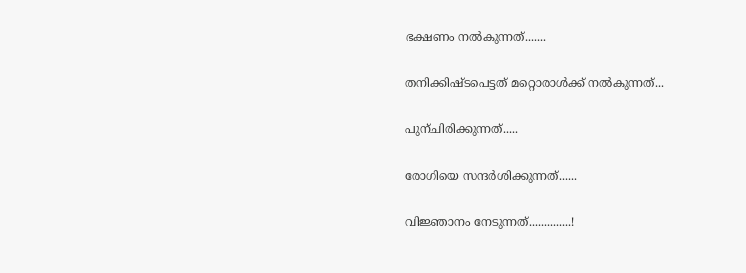ഭക്ഷണം നല്‍കുന്നത്.......

തനിക്കിഷ്ടപെട്ടത്‌ മറ്റൊരാള്‍ക്ക്‌ നല്‍കുന്നത്...

പുന്ചിരിക്കുന്നത്.....

രോഗിയെ സന്ദര്‍ശിക്കുന്നത്......

വിജ്ഞാനം നേടുന്നത്..............!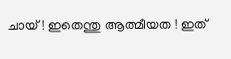ചായ്‌ ! ഇതെന്തു ആത്മീയത ! ഇത്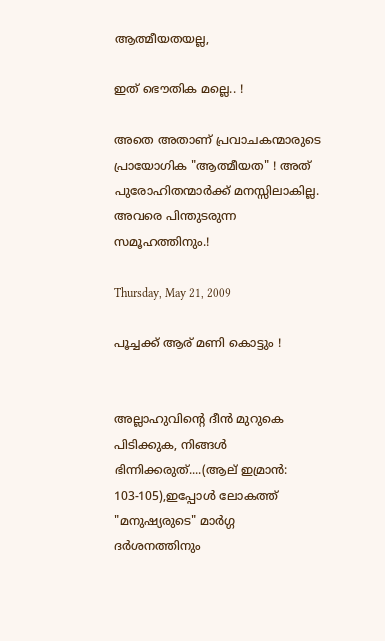ആത്മീയതയല്ല,

ഇത് ഭൌതിക മല്ലെ.. !

അതെ അതാണ്‌ പ്രവാചകന്മാരുടെ പ്രായോഗിക "ആത്മീയത" ! അത് പുരോഹിതന്മാര്‍ക്ക് മനസ്സിലാകില്ല. അവരെ പിന്തുടരുന്ന സമൂഹത്തിനും.!

Thursday, May 21, 2009

പൂച്ചക്ക് ആര് മണി കൊട്ടും !


അല്ലാഹുവിന്റെ ദീന്‍ മുറുകെ പിടിക്കുക, നിങ്ങള്‍ ഭിന്നിക്കരുത്....(ആല് ഇമ്രാന്‍: 103-105),ഇപ്പോള്‍ ലോകത്ത് "മനുഷ്യരുടെ" മാര്‍ഗ്ഗ ദര്‍ശനത്തിനും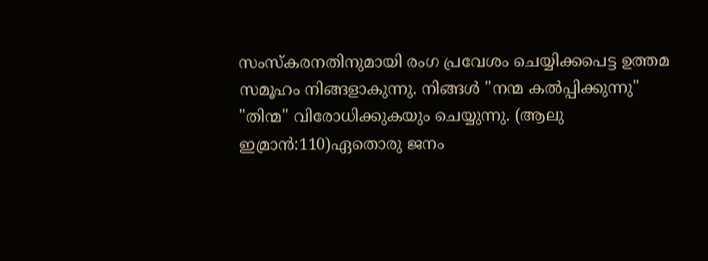സംസ്കരനതിനുമായി രംഗ പ്രവേശം ചെയ്യിക്കപെട്ട ഉത്തമ സമൂഹം നിങ്ങളാകുന്നു. നിങ്ങള്‍ "നന്മ കല്‍പ്പിക്കുന്നു" "തിന്മ" വിരോധിക്കുകയും ചെയ്യുന്നു. (ആലു ഇമ്രാന്‍:110)ഏതൊരു ജനം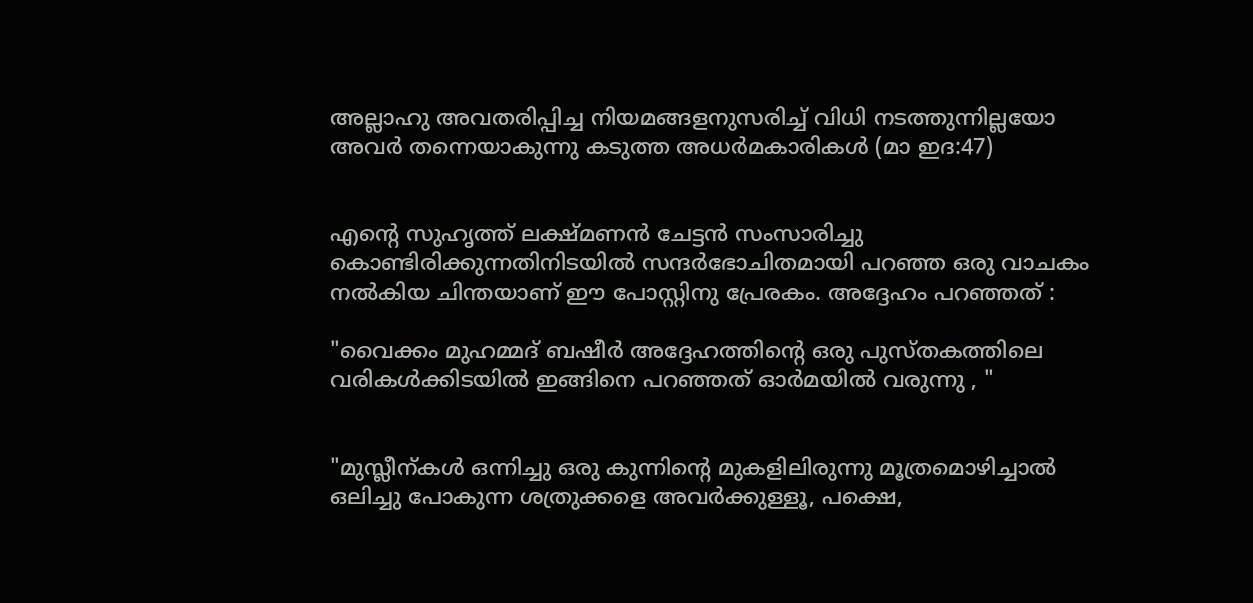അല്ലാഹു അവതരിപ്പിച്ച നിയമങ്ങളനുസരിച്ച് വിധി നടത്തുന്നില്ലയോ അവര്‍ തന്നെയാകുന്നു കടുത്ത അധര്‍മകാരികള്‍ (മാ ഇദ:47)


എന്റെ സുഹൃത്ത് ലക്ഷ്മണന്‍ ചേട്ടന്‍ സംസാരിച്ചു കൊണ്ടിരിക്കുന്നതിനിടയില്‍ സന്ദര്‍ഭോചിതമായി പറഞ്ഞ ഒരു വാചകം നല്‍കിയ ചിന്തയാണ് ഈ പോസ്റ്റിനു പ്രേരകം. അദ്ദേഹം പറഞ്ഞത് :

"വൈക്കം മുഹമ്മദ്‌ ബഷീര്‍ അദ്ദേഹത്തിന്റെ ഒരു പുസ്തകത്തിലെ വരികള്‍ക്കിടയില്‍ ഇങ്ങിനെ പറഞ്ഞത് ഓര്‍മയില്‍ വരുന്നു , "


"മുസ്ലീന്കള്‍ ഒന്നിച്ചു ഒരു കുന്നിന്റെ മുകളിലിരുന്നു മൂത്രമൊഴിച്ചാല്‍ ഒലിച്ചു പോകുന്ന ശത്രുക്കളെ അവര്‍ക്കുള്ളൂ, പക്ഷെ,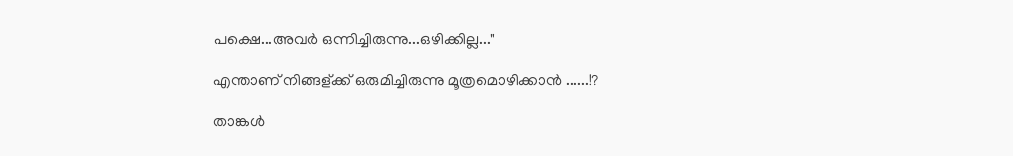പക്ഷെ...അവര്‍ ഒന്നിച്ചിരുന്നു...ഒഴിക്കില്ല..."

എന്താണ് നിങ്ങള്ക്ക് ഒരുമിച്ചിരുന്നു മൂത്രമൊഴിക്കാന്‍ ......!?

താങ്കള്‍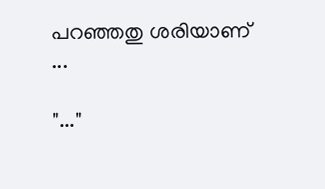പറഞ്ഞതു ശരിയാണ് ...

"..."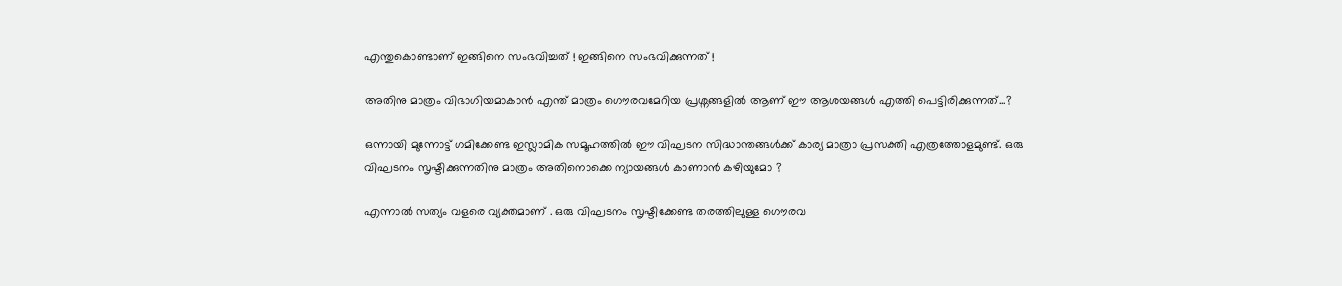എന്തുകൊണ്ടാണ് ഇങ്ങിനെ സംഭവിച്ചത് ! ഇങ്ങിനെ സംഭവിക്കുന്നത് !

അതിനു മാത്രം വിഭാഗിയമാകാന്‍ എന്ത് മാത്രം ഗൌരവമേറിയ പ്രശ്നങ്ങളില്‍ ആണ് ഈ ആശയങ്ങള്‍ എത്തി പെട്ടിരിക്കുന്നത്...?

ഒന്നായി മുന്നോട്ട് ഗമിക്കേണ്ട ഇസ്ലാമിക സമൂഹത്തില്‍ ഈ വിഘടന സിദ്ധാന്തങ്ങള്‍ക്ക് കാര്യ മാത്രാ പ്രസക്തി എത്രത്തോളമുണ്ട്. ഒരു വിഘടനം സൃഷ്ടിക്കുന്നതിനു മാത്രം അതിനൊക്കെ ന്യായങ്ങള്‍ കാണാന്‍ കഴിയുമോ ?

എന്നാല്‍ സത്യം വളരെ വ്യക്തമാണ് . ഒരു വിഘടനം സൃഷ്ടിക്കേണ്ട തരത്തിലുള്ള ഗൌരവ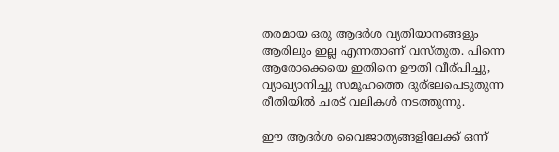തരമായ ഒരു ആദര്‍ശ വ്യതിയാനങ്ങളും ആരിലും ഇല്ല എന്നതാണ് വസ്തുത. പിന്നെ ആരോക്കെയെ ഇതിനെ ഊതി വീര്പിച്ചു, വ്യാഖ്യാനിച്ചു സമൂഹത്തെ ദുര്ഭലപെടുതുന്ന രീതിയില്‍ ചരട് വലികള്‍ നടത്തുന്നു.

ഈ ആദര്‍ശ വൈജാത്യങ്ങളിലേക്ക് ഒന്ന്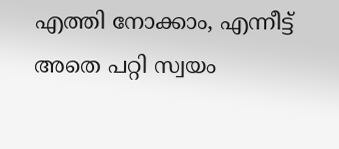എത്തി നോക്കാം, എന്നീട്ട് അതെ പറ്റി സ്വയം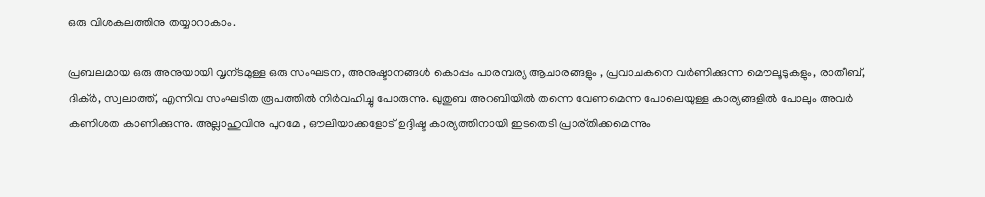ഒരു വിശകലത്തിനു തയ്യാറാകാം.

പ്രബലമായ ഒരു അനുയായി വൃന്ടമുള്ള ഒരു സംഘടന, അനുഷ്ടാനങ്ങള്‍ കൊപ്പം പാരമ്പര്യ ആചാരങ്ങളും , പ്രവാചകനെ വര്‍ണിക്കുന്ന മൌലൂടുകളും, രാതീബ്‌, ദിക്ര്‍, സ്വലാത്ത്‌, എന്നിവ സംഘടിത രൂപത്തില്‍ നിര്‍വഹിച്ചു പോരുന്നു. ഖുതുബ അറബിയില്‍ തന്നെ വേണമെന്ന പോലെയുള്ള കാര്യങ്ങളില്‍ പോലും അവര്‍ കണിശത കാണിക്കുന്നു. അല്ലാഹുവിനു പുറമേ , ഔലിയാക്കളോട് ഉദ്ദിഷ്ട കാര്യത്തിനായി ഇടതെടി പ്രാര്തിക്കമെന്നും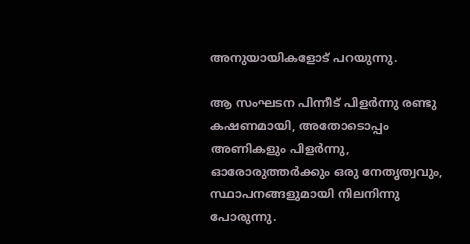അനുയായികളോട് പറയുന്നു.

ആ സംഘടന പിന്നീട് പിളര്‍ന്നു രണ്ടു കഷണമായി, അതോടൊപ്പം അണികളും പിളര്‍ന്നു, ഓരോരുത്തര്‍ക്കും ഒരു നേതൃത്വവും, സ്ഥാപനങ്ങളുമായി നിലനിന്നു പോരുന്നു.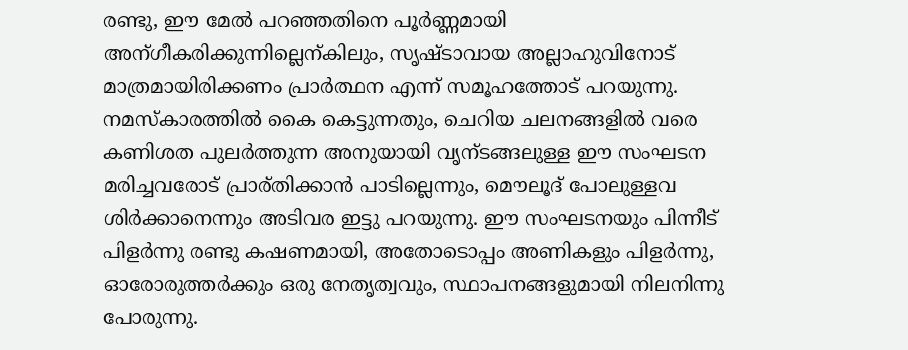രണ്ടു, ഈ മേല്‍ പറഞ്ഞതിനെ പൂര്‍ണ്ണമായി അന്ഗീകരിക്കുന്നില്ലെന്കിലും, സൃഷ്ടാവായ അല്ലാഹുവിനോട് മാത്രമായിരിക്കണം പ്രാര്‍ത്ഥന എന്ന് സമൂഹത്തോട് പറയുന്നു. നമസ്കാരത്തില്‍ കൈ കെട്ടുന്നതും, ചെറിയ ചലനങ്ങളില്‍ വരെ കണിശത പുലര്‍ത്തുന്ന അനുയായി വൃന്ടങ്ങലുള്ള ഈ സംഘടന മരിച്ചവരോട് പ്രാര്തിക്കാന്‍ പാടില്ലെന്നും, മൌലൂദ്‌ പോലുള്ളവ ശിര്‍ക്കാനെന്നും അടിവര ഇട്ടു പറയുന്നു. ഈ സംഘടനയും പിന്നീട് പിളര്‍ന്നു രണ്ടു കഷണമായി, അതോടൊപ്പം അണികളും പിളര്‍ന്നു, ഓരോരുത്തര്‍ക്കും ഒരു നേതൃത്വവും, സ്ഥാപനങ്ങളുമായി നിലനിന്നു പോരുന്നു.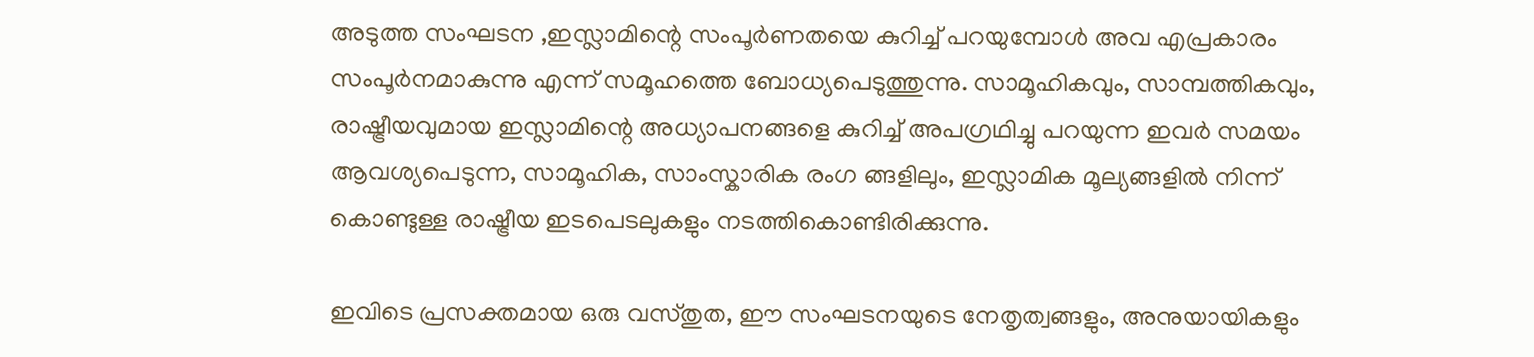അടുത്ത സംഘടന ,ഇസ്ലാമിന്റെ സംപൂര്‍ണതയെ കുറിച്ച് പറയുമ്പോള്‍ അവ എപ്രകാരം സംപൂര്‍നമാകുന്നു എന്ന് സമൂഹത്തെ ബോധ്യപെടുത്തുന്നു. സാമൂഹികവും, സാമ്പത്തികവും, രാഷ്ട്രീയവുമായ ഇസ്ലാമിന്റെ അധ്യാപനങ്ങളെ കുറിച്ച് അപഗ്രഥിച്ചു പറയുന്ന ഇവര്‍ സമയം ആവശ്യപെടുന്ന, സാമൂഹിക, സാംസ്കാരിക രംഗ ങ്ങളിലും, ഇസ്ലാമിക മൂല്യങ്ങളില്‍ നിന്ന് കൊണ്ടുള്ള രാഷ്ട്രീയ ഇടപെടലുകളും നടത്തികൊണ്ടിരിക്കുന്നു.

ഇവിടെ പ്രസക്തമായ ഒരു വസ്തുത, ഈ സംഘടനയുടെ നേതൃത്വങ്ങളും, അനുയായികളും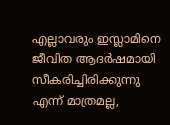എല്ലാവരും ഇസ്ലാമിനെ ജീവിത ആദര്‍ഷമായി സീകരിച്ചിരിക്കുന്നു എന്ന് മാത്രമല്ല,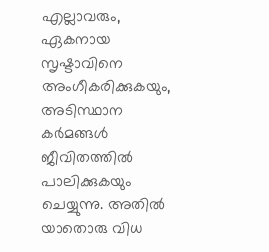എല്ലാവരും, ഏകനായ സൃഷ്ടാവിനെ അംഗീകരിക്കുകയും, അടിസ്ഥാന കര്‍മങ്ങള്‍ ജീവിതത്തില്‍ പാലിക്കുകയും ചെയ്യുന്നു. അതില്‍ യാതൊരു വിധ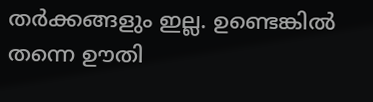തര്‍ക്കങ്ങളും ഇല്ല. ഉണ്ടെങ്കില്‍ തന്നെ ഊതി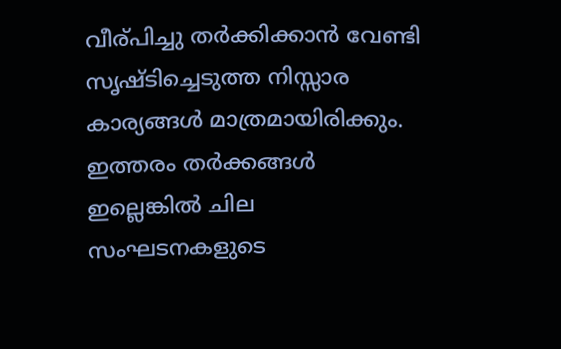വീര്പിച്ചു തര്‍ക്കിക്കാന്‍ വേണ്ടി സൃഷ്ടിച്ചെടുത്ത നിസ്സാര കാര്യങ്ങള്‍ മാത്രമായിരിക്കും. ഇത്തരം തര്‍ക്കങ്ങള്‍ ഇല്ലെങ്കില്‍ ചില സംഘടനകളുടെ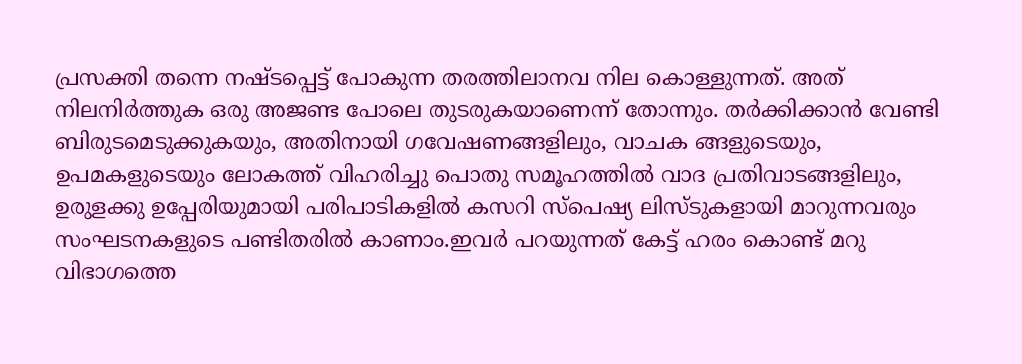പ്രസക്തി തന്നെ നഷ്ടപ്പെട്ട് പോകുന്ന തരത്തിലാനവ നില കൊള്ളുന്നത്‌. അത് നിലനിര്‍ത്തുക ഒരു അജണ്ട പോലെ തുടരുകയാണെന്ന് തോന്നും. തര്‍ക്കിക്കാന്‍ വേണ്ടി ബിരുടമെടുക്കുകയും, അതിനായി ഗവേഷണങ്ങളിലും, വാചക ങ്ങളുടെയും, ഉപമകളുടെയും ലോകത്ത് വിഹരിച്ചു പൊതു സമൂഹത്തില്‍ വാദ പ്രതിവാടങ്ങളിലും, ഉരുളക്കു ഉപ്പേരിയുമായി പരിപാടികളില്‍ കസറി സ്പെഷ്യ ലിസ്ടുകളായി മാറുന്നവരും സംഘടനകളുടെ പണ്ടിതരില്‍ കാണാം.ഇവര്‍ പറയുന്നത് കേട്ട് ഹരം കൊണ്ട് മറു വിഭാഗത്തെ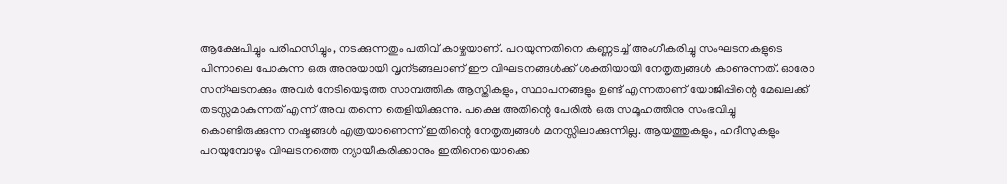ആക്ഷേപിച്ചും പരിഹസിച്ചും, നടക്കുന്നതും പതിവ് കാഴ്ചയാണ്. പറയുന്നതിനെ കണ്ണടച്ച് അംഗീകരിച്ചു സംഘടനകളുടെ പിന്നാലെ പോകുന്ന ഒരു അനുയായി വൃന്ടങ്ങലാണ് ഈ വിഘടനങ്ങള്‍ക്ക് ശക്തിയായി നേതൃത്വങ്ങള്‍ കാണുന്നത്. ഓരോ സന്ഘടനക്കും അവര്‍ നേടിയെടുത്ത സാമ്പത്തിക ആസ്തികളും, സ്ഥാപനങ്ങളും ഉണ്ട് എന്നതാണ് യോജിപ്പിന്റെ മേഖലക്ക്‌ തടസ്സമാകുന്നത് എന്ന് അവ തന്നെ തെളിയിക്കുന്നു. പക്ഷെ അതിന്റെ പേരില്‍ ഒരു സമൂഹത്തിനു സംഭവിച്ചു കൊണ്ടിരുക്കുന്ന നഷ്ടങ്ങള്‍ എത്രയാണെന്ന് ഇതിന്റെ നേതൃത്വങ്ങള്‍ മനസ്സിലാക്കുന്നില്ല. ആയത്തുകളും, ഹദീസുകളും പറയുമ്പോഴും വിഘടനത്തെ ന്യായീകരിക്കാനും ഇതിനെയൊക്കെ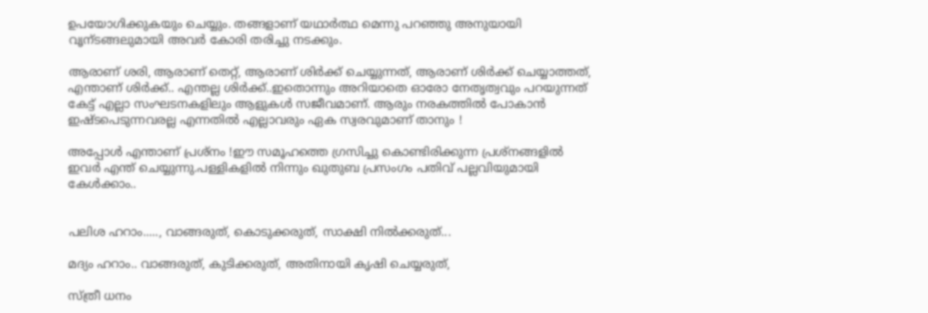ഉപയോഗിക്കുകയും ചെയ്യും. തങ്ങളാണ് യഥാര്‍ത്ഥ മെന്നു പറഞ്ഞു അനുയായി വൃന്ടങ്ങലുമായി അവര്‍ കോരി തരിച്ചു നടക്കും.

ആരാണ് ശരി, ആരാണ് തെറ്റ്, ആരാണ് ശിര്‍ക്ക് ചെയ്യുന്നത്, ആരാണ് ശിര്‍ക്ക് ചെയ്യാത്തത്, എന്താണ് ശിര്‍ക്ക്.. എന്തല്ല ശിര്‍ക്ക്..ഇതൊന്നും അറിയാതെ ഓരോ നേതൃത്വവും പറയുന്നത് കേട്ട് എല്ലാ സംഘടനകളിലും ആളുകള്‍ സജീവമാണ്. ആരും നരകത്തില്‍ പോകാന്‍ ഇഷ്ടപെടുന്നവരല്ല എന്നതില്‍ എല്ലാവരും ഏക സ്വരവുമാണ് താനും !

അപ്പോള്‍ എന്താണ് പ്രശ്നം !ഈ സമൂഹത്തെ ഗ്രസിച്ചു കൊണ്ടിരിക്കുന്ന പ്രശ്നങ്ങളില്‍ ഇവര്‍ എന്ത് ചെയ്യുന്നു.പള്ളികളില്‍ നിന്നും ഖുതുബ പ്രസംഗം പതിവ് പല്ലവിയുമായി കേള്‍ക്കാം..


പലിശ ഹറാം....., വാങ്ങരുത്, കൊടുക്കരുത്‌, സാക്ഷി നില്‍ക്കരുത്...

മദ്യം ഹറാം.. വാങ്ങരുത്, കുടിക്കരുത്, അതിനായി കൃഷി ചെയ്യരുത്,

സ്ത്രീ ധനം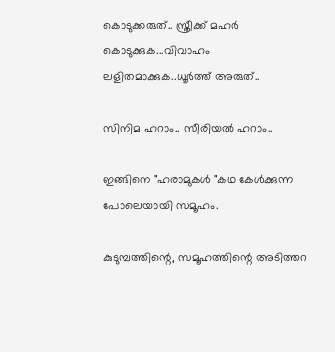കൊടുക്കരുത്‌.. സ്ത്രീക്ക് മഹര്‍ കൊടുക്കുക...വിവാഹം ലളിതമാക്കുക..ധൂര്‍ത്ത് അരുത്..

സിനിമ ഹറാം.. സീരിയല്‍ ഹറാം..

ഇങ്ങിനെ "ഹരാമുകള്‍ "കഥ കേള്‍ക്കുന്ന പോലെയായി സമൂഹം.

കുടുമ്പത്തിന്റെ, സമൂഹത്തിന്റെ അടിത്തറ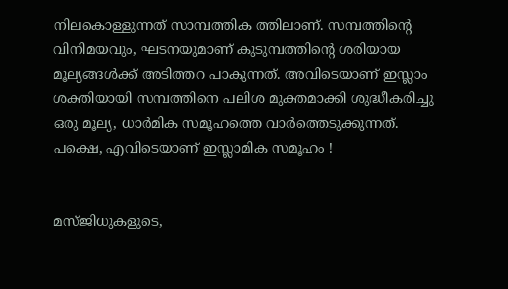നിലകൊള്ളുന്നത് സാമ്പത്തിക ത്തിലാണ്. സമ്പത്തിന്റെ വിനിമയവും, ഘടനയുമാണ് കുടുമ്പത്തിന്റെ ശരിയായ മൂല്യങ്ങള്‍ക്ക് അടിത്തറ പാകുന്നത്. അവിടെയാണ് ഇസ്ലാം ശക്തിയായി സമ്പത്തിനെ പലിശ മുക്തമാക്കി ശുദ്ധീകരിച്ചു ഒരു മൂല്യ, ധാര്‍മിക സമൂഹത്തെ വാര്‍ത്തെടുക്കുന്നത്. പക്ഷെ, എവിടെയാണ് ഇസ്ലാമിക സമൂഹം !


മസ്ജിധുകളുടെ,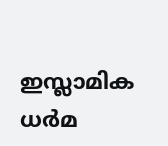ഇസ്ലാമിക ധര്‍മ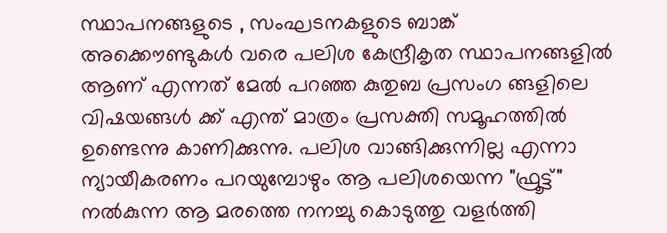സ്ഥാപനങ്ങളുടെ , സംഘടനകളുടെ ബാങ്ക് അക്കൌണ്ടുകള്‍ വരെ പലിശ കേന്ദ്രീകൃത സ്ഥാപനങ്ങളില്‍ ആണ് എന്നത് മേല്‍ പറഞ്ഞ കുതുബ പ്രസംഗ ങ്ങളിലെ വിഷയങ്ങള്‍ ക്ക് എന്ത് മാത്രം പ്രസക്തി സമൂഹത്തില്‍ ഉണ്ടെന്നു കാണിക്കുന്നു. പലിശ വാങ്ങിക്കുന്നില്ല എന്നാ ന്യായീകരണം പറയുമ്പോഴും ആ പലിശയെന്ന "ഫ്രൂട്ട്" നല്‍കുന്ന ആ മരത്തെ നനച്ചു കൊടുത്തു വളര്‍ത്തി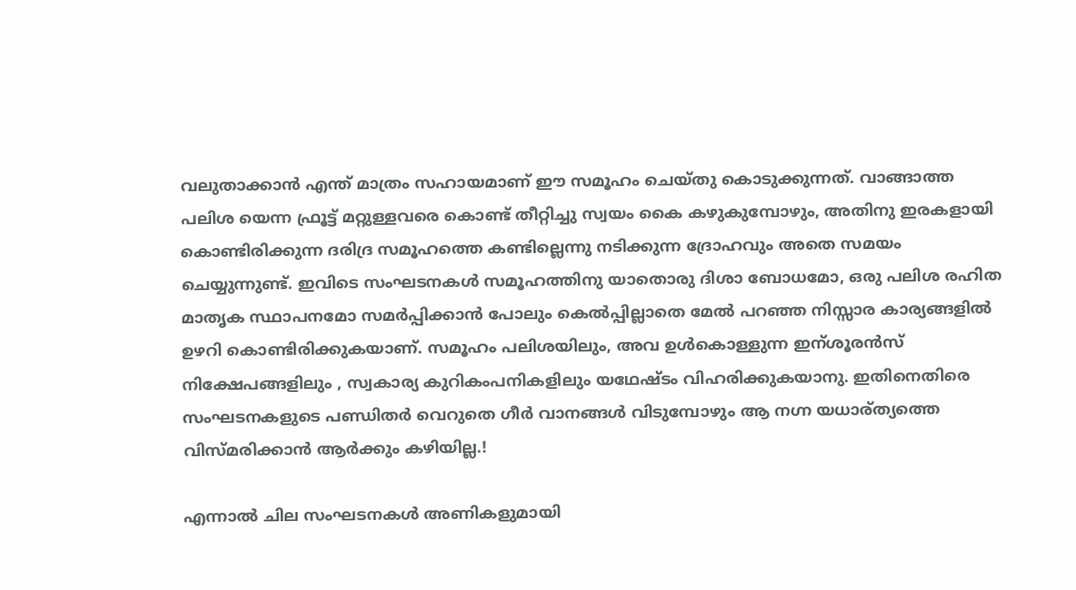വലുതാക്കാന്‍ എന്ത് മാത്രം സഹായമാണ് ഈ സമൂഹം ചെയ്തു കൊടുക്കുന്നത്. വാങ്ങാത്ത പലിശ യെന്ന ഫ്രൂട്ട് മറ്റുള്ളവരെ കൊണ്ട് തീറ്റിച്ചു സ്വയം കൈ കഴുകുമ്പോഴും, അതിനു ഇരകളായി കൊണ്ടിരിക്കുന്ന ദരിദ്ര സമൂഹത്തെ കണ്ടില്ലെന്നു നടിക്കുന്ന ദ്രോഹവും അതെ സമയം ചെയ്യുന്നുണ്ട്. ഇവിടെ സംഘടനകള്‍ സമൂഹത്തിനു യാതൊരു ദിശാ ബോധമോ, ഒരു പലിശ രഹിത മാതൃക സ്ഥാപനമോ സമര്‍പ്പിക്കാന്‍ പോലും കെല്‍പ്പില്ലാതെ മേല്‍ പറഞ്ഞ നിസ്സാര കാര്യങ്ങളില്‍ ഉഴറി കൊണ്ടിരിക്കുകയാണ്. സമൂഹം പലിശയിലും, അവ ഉള്‍കൊള്ളുന്ന ഇന്ശൂരന്‍സ്‌ നിക്ഷേപങ്ങളിലും , സ്വകാര്യ കുറികംപനികളിലും യഥേഷ്ടം വിഹരിക്കുകയാനു. ഇതിനെതിരെ സംഘടനകളുടെ പണ്ഡിതര്‍ വെറുതെ ഗീര്‍ വാനങ്ങള്‍ വിടുമ്പോഴും ആ നഗ്ന യധാര്ത്യത്തെ വിസ്മരിക്കാന്‍ ആര്‍ക്കും കഴിയില്ല.!

എന്നാല്‍ ചില സംഘടനകള്‍ അണികളുമായി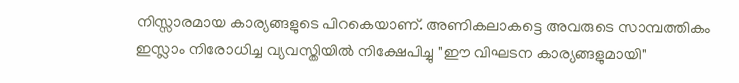നിസ്സാരമായ കാര്യങ്ങളുടെ പിറകെയാണ്. അണികലാകട്ടെ അവരുടെ സാമ്പത്തികം ഇസ്ലാം നിരോധിച്ച വ്യവസ്തിയില്‍ നിക്ഷേപിച്ചു "ഈ വിഘടന കാര്യങ്ങളുമായി"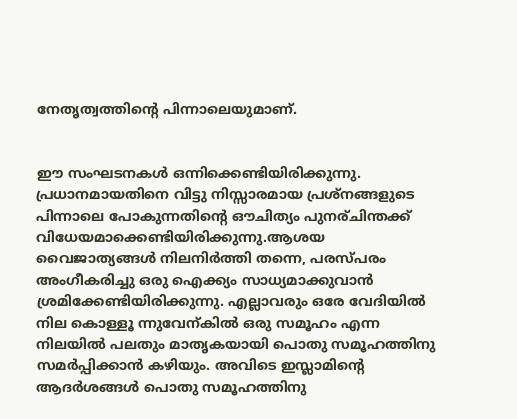നേതൃത്വത്തിന്റെ പിന്നാലെയുമാണ്.


ഈ സംഘടനകള്‍ ഒന്നിക്കെണ്ടിയിരിക്കുന്നു. പ്രധാനമായതിനെ വിട്ടു നിസ്സാരമായ പ്രശ്നങ്ങളുടെ പിന്നാലെ പോകുന്നതിന്റെ ഔചിത്യം പുനര്ചിന്തക്ക് വിധേയമാക്കെണ്ടിയിരിക്കുന്നു.ആശയ വൈജാത്യങ്ങള്‍ നിലനിര്‍ത്തി തന്നെ, പരസ്പരം അംഗീകരിച്ചു ഒരു ഐക്ക്യം സാധ്യമാക്കുവാന്‍ ശ്രമിക്കേണ്ടിയിരിക്കുന്നു. എല്ലാവരും ഒരേ വേദിയില്‍ നില കൊള്ളൂ ന്നുവേന്കില്‍ ഒരു സമൂഹം എന്ന നിലയില്‍ പലതും മാതൃകയായി പൊതു സമൂഹത്തിനു സമര്‍പ്പിക്കാന്‍ കഴിയും. അവിടെ ഇസ്ലാമിന്റെ ആദര്‍ശങ്ങള്‍ പൊതു സമൂഹത്തിനു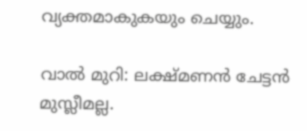വ്യക്തമാകുകയും ചെയ്യും.

വാല്‍ മുറി: ലക്ഷ്മണന്‍ ചേട്ടന്‍ മുസ്ലീമല്ല.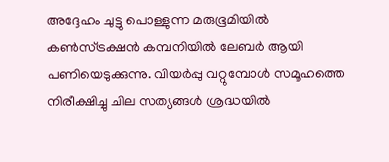അദ്ദേഹം ചുട്ടു പൊള്ളുന്ന മരുഭൂമിയില്‍ കണ്‍സ്ട്രക്ഷന്‍ കമ്പനിയില്‍ ലേബര്‍ ആയി പണിയെടുക്കുന്നു. വിയര്‍പ്പു വറ്റുമ്പോള്‍ സമൂഹത്തെ നിരീക്ഷിച്ചു ചില സത്യങ്ങള്‍ ശ്രദ്ധയില്‍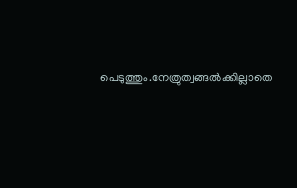പെടുത്തും.നേത്രുത്വങ്ങല്‍ക്കില്ലാതെ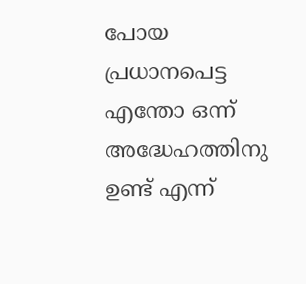പോയ പ്രധാനപെട്ട എന്തോ ഒന്ന് അദ്ധേഹത്തിനു ഉണ്ട് എന്ന്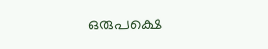ഒരുപക്ഷെ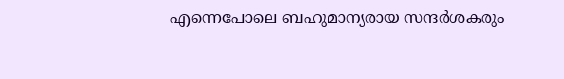എന്നെപോലെ ബഹുമാന്യരായ സന്ദര്‍ശകരും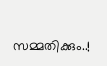സമ്മതിക്കും..!